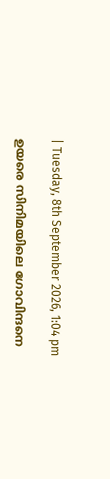| Tuesday, 8th September 2026, 1:04 pm

ഉയരെ സിനിമയിലെ ഗോവിന്ദനെ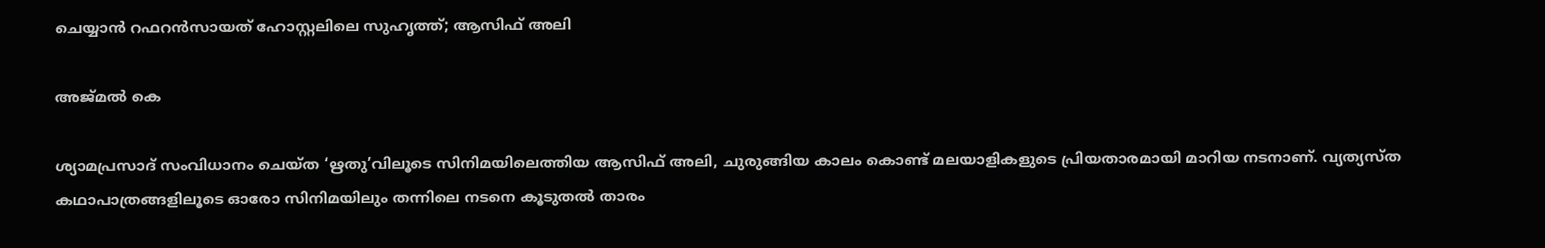ചെയ്യാൻ റഫറൻസായത് ഹോസ്റ്റലിലെ സുഹൃത്ത്; ആസിഫ് അലി

അജ്മല്‍ കെ

ശ്യാമപ്രസാദ് സംവിധാനം ചെയ്ത ‘ഋതു’വിലൂടെ സിനിമയിലെത്തിയ ആസിഫ് അലി, ചുരുങ്ങിയ കാലം കൊണ്ട് മലയാളികളുടെ പ്രിയതാരമായി മാറിയ നടനാണ്. വ്യത്യസ്ത കഥാപാത്രങ്ങളിലൂടെ ഓരോ സിനിമയിലും തന്നിലെ നടനെ കൂടുതൽ താരം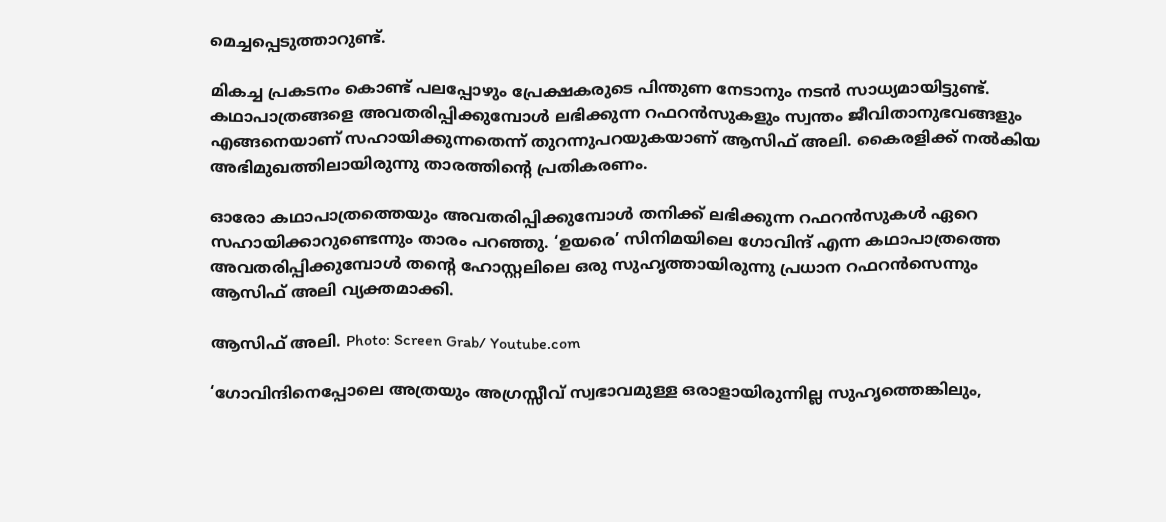മെച്ചപ്പെടുത്താറുണ്ട്.

മികച്ച പ്രകടനം കൊണ്ട് പലപ്പോഴും പ്രേക്ഷകരുടെ പിന്തുണ നേടാനും നടൻ സാധ്യമായിട്ടുണ്ട്. കഥാപാത്രങ്ങളെ അവതരിപ്പിക്കുമ്പോൾ ലഭിക്കുന്ന റഫറൻസുകളും സ്വന്തം ജീവിതാനുഭവങ്ങളും എങ്ങനെയാണ് സഹായിക്കുന്നതെന്ന് തുറന്നുപറയുകയാണ് ആസിഫ് അലി. കൈരളിക്ക് നൽകിയ അഭിമുഖത്തിലായിരുന്നു താരത്തിന്റെ പ്രതികരണം.

ഓരോ കഥാപാത്രത്തെയും അവതരിപ്പിക്കുമ്പോൾ തനിക്ക് ലഭിക്കുന്ന റഫറൻസുകൾ ഏറെ സഹായിക്കാറുണ്ടെന്നും താരം പറഞ്ഞു. ‘ഉയരെ’ സിനിമയിലെ ഗോവിന്ദ് എന്ന കഥാപാത്രത്തെ അവതരിപ്പിക്കുമ്പോൾ തന്റെ ഹോസ്റ്റലിലെ ഒരു സുഹൃത്തായിരുന്നു പ്രധാന റഫറൻസെന്നും ആസിഫ് അലി വ്യക്തമാക്കി.

ആസിഫ് അലി. Photo: Screen Grab/ Youtube.com

‘ഗോവിന്ദിനെപ്പോലെ അത്രയും അഗ്രസ്സീവ് സ്വഭാവമുള്ള ഒരാളായിരുന്നില്ല സുഹൃത്തെങ്കിലും,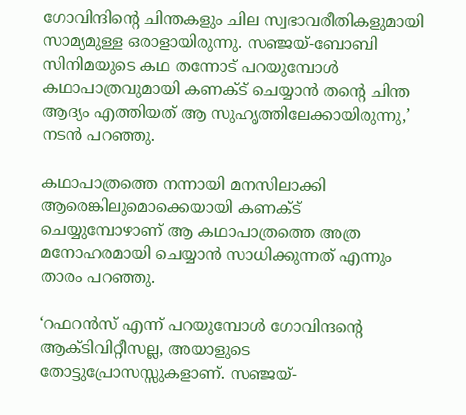ഗോവിന്ദിന്റെ ചിന്തകളും ചില സ്വഭാവരീതികളുമായി സാമ്യമുള്ള ഒരാളായിരുന്നു. സഞ്ജയ്-ബോബി സിനിമയുടെ കഥ തന്നോട് പറയുമ്പോൾ കഥാപാത്രവുമായി കണക്ട് ചെയ്യാൻ തന്റെ ചിന്ത ആദ്യം എത്തിയത് ആ സുഹൃത്തിലേക്കായിരുന്നു,’ നടൻ പറഞ്ഞു.

കഥാപാത്രത്തെ നന്നായി മനസിലാക്കി ആരെങ്കിലുമൊക്കെയായി കണക്ട് ചെയ്യുമ്പോഴാണ് ആ കഥാപാത്രത്തെ അത്ര മനോഹരമായി ചെയ്യാൻ സാധിക്കുന്നത് എന്നും താരം പറഞ്ഞു.

‘റഫറൻസ് എന്ന് പറയുമ്പോൾ ഗോവിന്ദന്റെ ആക്ടിവിറ്റീസല്ല, അയാളുടെ തോട്ടുപ്രോസസ്സുകളാണ്. സഞ്ജയ്-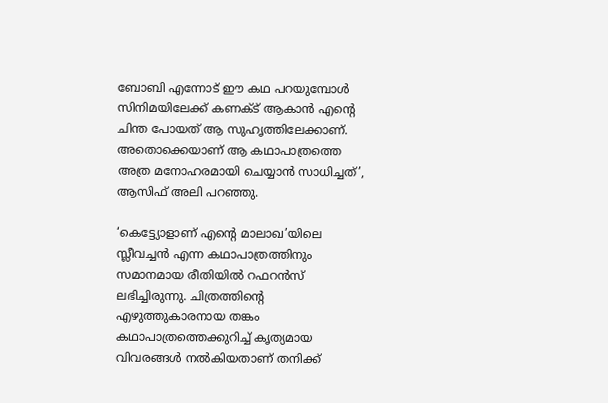ബോബി എന്നോട് ഈ കഥ പറയുമ്പോൾ സിനിമയിലേക്ക് കണക്ട് ആകാൻ എന്റെ ചിന്ത പോയത് ആ സുഹൃത്തിലേക്കാണ്. അതൊക്കെയാണ് ആ കഥാപാത്രത്തെ അത്ര മനോഹരമായി ചെയ്യാൻ സാധിച്ചത്’, ആസിഫ് അലി പറഞ്ഞു.

‘കെട്ട്യോളാണ് എന്റെ മാലാഖ’യിലെ സ്ലീവച്ചൻ എന്ന കഥാപാത്രത്തിനും സമാനമായ രീതിയിൽ റഫറൻസ് ലഭിച്ചിരുന്നു. ചിത്രത്തിന്റെ എഴുത്തുകാരനായ തങ്കം കഥാപാത്രത്തെക്കുറിച്ച് കൃത്യമായ വിവരങ്ങൾ നൽകിയതാണ് തനിക്ക്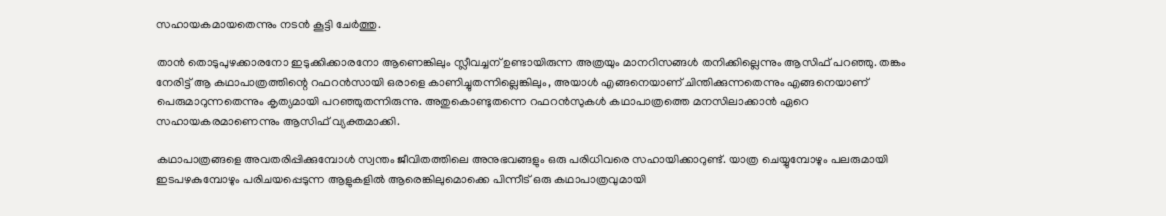സഹായകമായതെന്നും നടൻ കൂട്ടി ചേർത്തു.

താൻ തൊടുപുഴക്കാരനോ ഇടുക്കിക്കാരനോ ആണെങ്കിലും സ്ലീവച്ചന് ഉണ്ടായിരുന്ന അത്രയും മാനറിസങ്ങൾ തനിക്കില്ലെന്നും ആസിഫ് പറഞ്ഞു. തങ്കം നേരിട്ട് ആ കഥാപാത്രത്തിന്റെ റഫറൻസായി ഒരാളെ കാണിച്ചുതന്നില്ലെങ്കിലും, അയാൾ എങ്ങനെയാണ് ചിന്തിക്കുന്നതെന്നും എങ്ങനെയാണ് പെരുമാറുന്നതെന്നും കൃത്യമായി പറഞ്ഞുതന്നിരുന്നു. അതുകൊണ്ടുതന്നെ റഫറൻസുകൾ കഥാപാത്രത്തെ മനസിലാക്കാൻ ഏറെ സഹായകരമാണെന്നും ആസിഫ് വ്യക്തമാക്കി.

കഥാപാത്രങ്ങളെ അവതരിപ്പിക്കുമ്പോൾ സ്വന്തം ജീവിതത്തിലെ അനുഭവങ്ങളും ഒരു പരിധിവരെ സഹായിക്കാറുണ്ട്. യാത്ര ചെയ്യുമ്പോഴും പലരുമായി ഇടപഴകുമ്പോഴും പരിചയപ്പെടുന്ന ആളുകളിൽ ആരെങ്കിലുമൊക്കെ പിന്നീട് ഒരു കഥാപാത്രവുമായി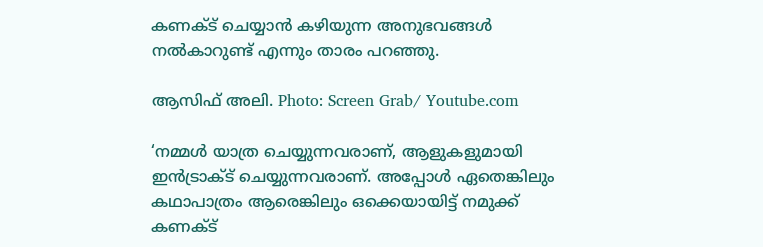കണക്ട് ചെയ്യാൻ കഴിയുന്ന അനുഭവങ്ങൾ നൽകാറുണ്ട് എന്നും താരം പറഞ്ഞു.

ആസിഫ് അലി. Photo: Screen Grab/ Youtube.com

‘നമ്മൾ യാത്ര ചെയ്യുന്നവരാണ്, ആളുകളുമായി ഇൻട്രാക്ട് ചെയ്യുന്നവരാണ്. അപ്പോൾ ഏതെങ്കിലും കഥാപാത്രം ആരെങ്കിലും ഒക്കെയായിട്ട് നമുക്ക് കണക്ട്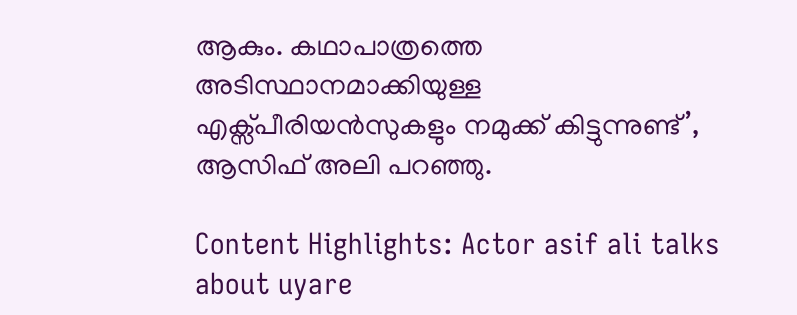ആകും. കഥാപാത്രത്തെ അടിസ്ഥാനമാക്കിയുള്ള എക്സ്പീരിയൻസുകളും നമുക്ക് കിട്ടുന്നുണ്ട്’, ആസിഫ് അലി പറഞ്ഞു.

Content Highlights: Actor asif ali talks about uyare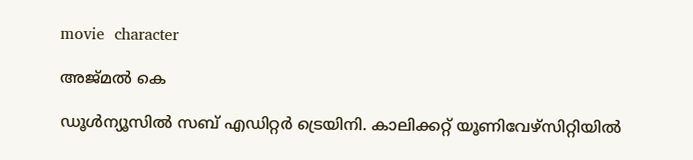movie  character

അജ്മല്‍ കെ

ഡൂള്‍ന്യൂസില്‍ സബ് എഡിറ്റര്‍ ട്രെയിനി. കാലിക്കറ്റ് യൂണിവേഴ്‌സിറ്റിയില്‍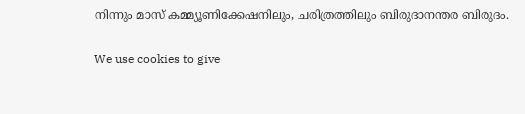നിന്നും മാസ് കമ്മ്യൂണിക്കേഷനിലും, ചരിത്രത്തിലും ബിരുദാനന്തര ബിരുദം.

We use cookies to give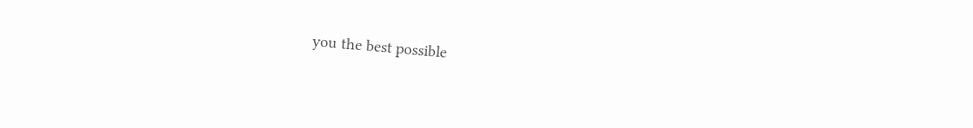you the best possible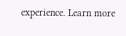experience. Learn more